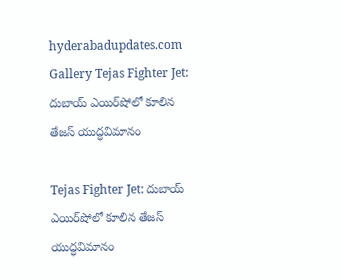hyderabadupdates.com Gallery Tejas Fighter Jet: దుబాయ్‌ ఎయిర్‌షోలో కూలిన తేజస్‌ యుద్ధవిమానం

Tejas Fighter Jet: దుబాయ్‌ ఎయిర్‌షోలో కూలిన తేజస్‌ యుద్ధవిమానం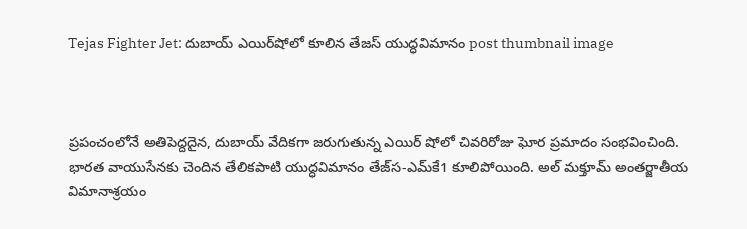Tejas Fighter Jet: దుబాయ్‌ ఎయిర్‌షోలో కూలిన తేజస్‌ యుద్ధవిమానం post thumbnail image



ప్రపంచంలోనే అతిపెద్దదైన, దుబాయ్‌ వేదికగా జరుగుతున్న ఎయిర్‌ షోలో చివరిరోజు ఘోర ప్రమాదం సంభవించింది. భారత వాయుసేనకు చెందిన తేలికపాటి యుద్ధవిమానం తేజ్‌స-ఎమ్‌కే1 కూలిపోయింది. అల్‌ మక్తూమ్‌ అంతర్జాతీయ విమానాశ్రయం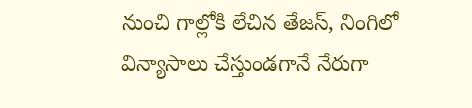నుంచి గాల్లోకి లేచిన తేజస్‌, నింగిలో విన్యాసాలు చేస్తుండగానే నేరుగా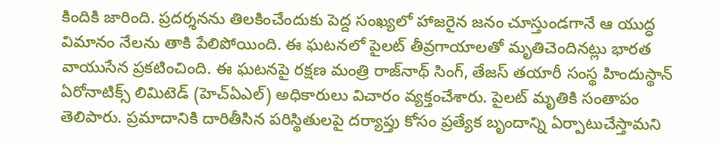కిందికి జారింది. ప్రదర్శనను తిలకించేందుకు పెద్ద సంఖ్యలో హాజరైన జనం చూస్తుండగానే ఆ యుద్ధ విమానం నేలను తాకి పేలిపోయింది. ఈ ఘటనలో పైలట్‌ తీవ్రగాయాలతో మృతిచెందినట్లు భారత వాయుసేన ప్రకటించింది. ఈ ఘటనపై రక్షణ మంత్రి రాజ్‌నాథ్‌ సింగ్, తేజస్‌ తయారీ సంస్థ హిందుస్థాన్‌ ఏరోనాటిక్స్‌ లిమిటెడ్‌ (హెచ్‌ఏఎల్‌) అధికారులు విచారం వ్యక్తంచేశారు. పైలట్‌ మృతికి సంతాపం తెలిపారు. ప్రమాదానికి దారితీసిన పరిస్థితులపై దర్యాప్తు కోసం ప్రత్యేక బృందాన్ని ఏర్పాటుచేస్తామని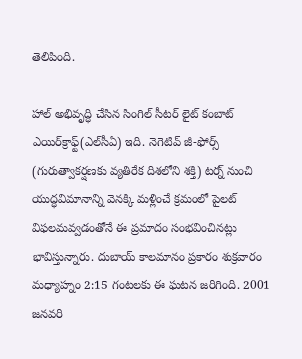తెలిపింది.

హాల్‌ అభివృద్ధి చేసిన సింగిల్‌ సీటర్‌ లైట్‌ కంబాట్‌ ఎయిర్‌క్రాఫ్ట్(ఎల్‌సీఏ) ఇది. నెగెటివ్‌ జీ-ఫోర్స్‌ (గురుత్వాకర్షణకు వ్యతిరేక దిశలోని శక్తి) టర్న్‌ నుంచి యుద్ధవిమానాన్ని వెనక్కి మళ్లించే క్రమంలో పైలట్‌ విఫలమవ్వడంతోనే ఈ ప్రమాదం సంభవించినట్లు భావిస్తున్నారు. దుబాయ్‌ కాలమానం ప్రకారం శుక్రవారం మధ్యాహ్నం 2:15 గంటలకు ఈ ఘటన జరిగింది. 2001 జనవరి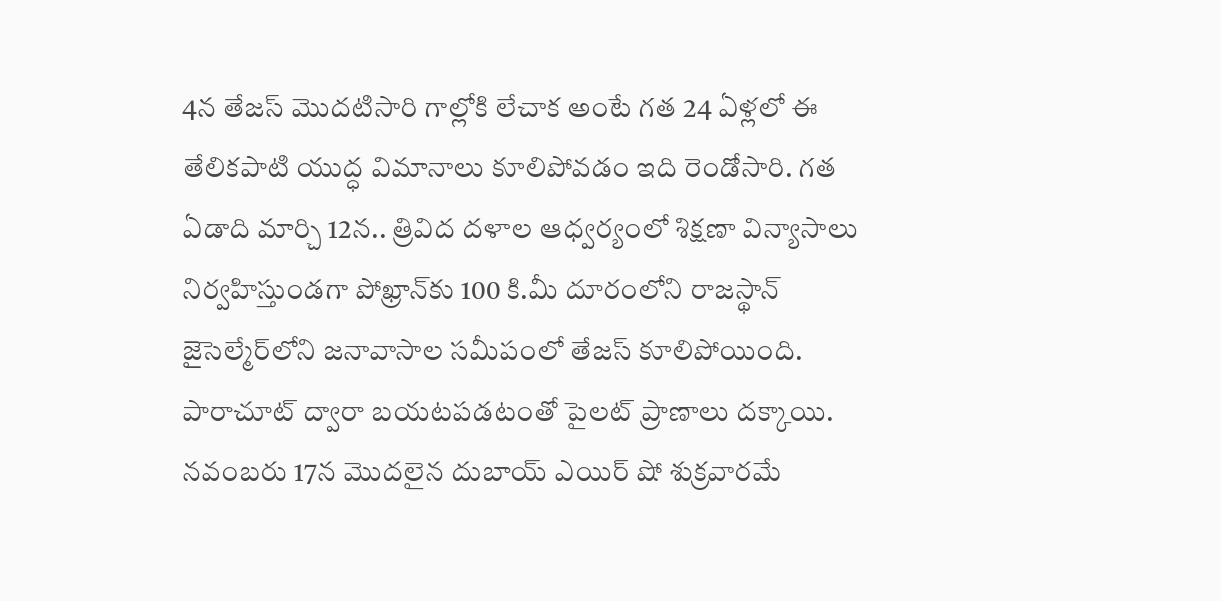4న తేజస్‌ మొదటిసారి గాల్లోకి లేచాక అంటే గత 24 ఏళ్లలో ఈ తేలికపాటి యుద్ధ విమానాలు కూలిపోవడం ఇది రెండోసారి. గత ఏడాది మార్చి 12న.. త్రివిద దళాల ఆధ్వర్యంలో శిక్షణా విన్యాసాలు నిర్వహిస్తుండగా పోఖ్రాన్‌కు 100 కి.మీ దూరంలోని రాజస్థాన్‌ జైసెల్మేర్‌లోని జనావాసాల సమీపంలో తేజస్‌ కూలిపోయింది. పారాచూట్‌ ద్వారా బయటపడటంతో పైలట్‌ ప్రాణాలు దక్కాయి. నవంబరు 17న మొదలైన దుబాయ్‌ ఎయిర్‌ షో శుక్రవారమే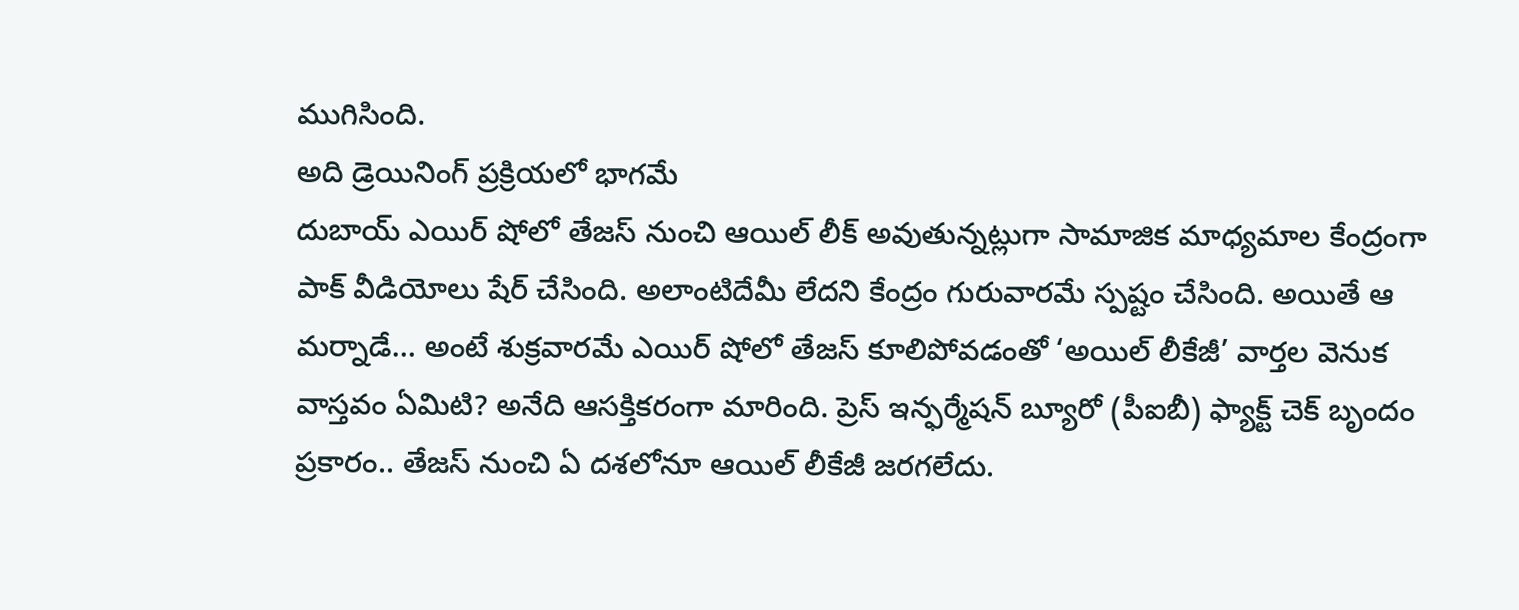ముగిసింది.
అది డ్రెయినింగ్‌ ప్రక్రియలో భాగమే
దుబాయ్‌ ఎయిర్‌ షోలో తేజస్‌ నుంచి ఆయిల్‌ లీక్‌ అవుతున్నట్లుగా సామాజిక మాధ్యమాల కేంద్రంగా పాక్‌ వీడియోలు షేర్‌ చేసింది. అలాంటిదేమీ లేదని కేంద్రం గురువారమే స్పష్టం చేసింది. అయితే ఆ మర్నాడే… అంటే శుక్రవారమే ఎయిర్‌ షోలో తేజస్‌ కూలిపోవడంతో ‘అయిల్‌ లీకేజీ’ వార్తల వెనుక వాస్తవం ఏమిటి? అనేది ఆసక్తికరంగా మారింది. ప్రెస్‌ ఇన్ఫర్మేషన్‌ బ్యూరో (పీఐబీ) ఫ్యాక్ట్‌ చెక్‌ బృందం ప్రకారం.. తేజస్‌ నుంచి ఏ దశలోనూ ఆయిల్‌ లీకేజీ జరగలేదు.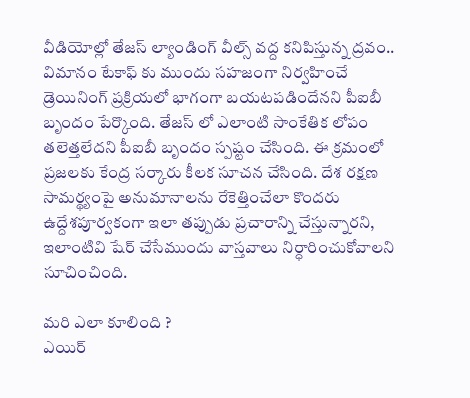వీడియోల్లో తేజస్‌ ల్యాండింగ్‌ వీల్స్‌ వద్ద కనిపిస్తున్న ద్రవం.. విమానం టేకాఫ్ కు ముందు సహజంగా నిర్వహించే డ్రెయినింగ్‌ ప్రక్రియలో భాగంగా బయటపడిందేనని పీఐబీ బృందం పేర్కొంది. తేజస్ లో ఎలాంటి సాంకేతిక లోపం తలెత్తలేదని పీఐబీ బృందం స్పష్టం చేసింది. ఈ క్రమంలో ప్రజలకు కేంద్ర సర్కారు కీలక సూచన చేసింది. దేశ రక్షణ సామర్థ్యంపై అనుమానాలను రేకెత్తించేలా కొందరు ఉద్దేశపూర్వకంగా ఇలా తప్పుడు ప్రచారాన్ని చేస్తున్నారని, ఇలాంటివి షేర్‌ చేసేముందు వాస్తవాలు నిర్ధారించుకోవాలని సూచించింది.

మరి ఎలా కూలింది ?
ఎయిర్‌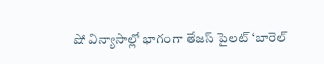షో విన్యాసాల్లో భాగంగా తేజస్‌ పైలట్‌ ‘బారెల్‌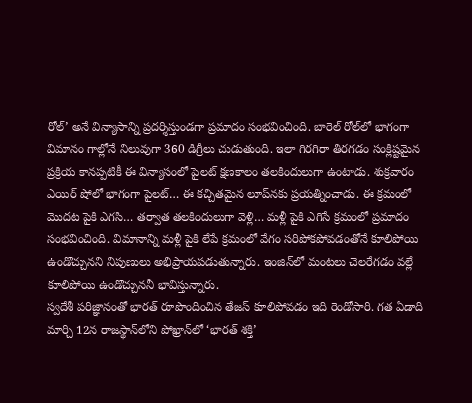రోల్‌’ అనే విన్యాసాన్ని ప్రదర్శిస్తుండగా ప్రమాదం సంభవించింది. బారెల్‌ రోల్‌లో భాగంగా విమానం గాల్లోనే నిలువుగా 360 డిగ్రీలు చుడుతుంది. ఇలా గిరగిరా తిరగడం సంక్లిష్టమైన ప్రక్రియ కానప్పటికీ ఈ విన్యాసంలో పైలట్‌ క్షణకాలం తలకిందులుగా ఉంటాడు. శుక్రవారం ఎయిర్‌ షోలో భాగంగా పైలట్‌… ఈ కచ్చితమైన లూప్‌నకు ప్రయత్నించాడు. ఈ క్రమంలో మొదట పైకి ఎగసి… తర్వాత తలకిందులుగా వెళ్లి… మళ్లీ పైకి ఎగిసే క్రమంలో ప్రమాదం సంభవించింది. విమానాన్ని మళ్లీ పైకి లేపే క్రమంలో వేగం సరిపోకపోవడంతోనే కూలిపోయి ఉండొచ్చునని నిపుణులు అభిప్రాయపడుతున్నారు. ఇంజిన్‌లో మంటలు చెలరేగడం వల్లే కూలిపోయి ఉండొచ్చుననీ భావిస్తున్నారు.
స్వదేశీ పరిజ్ఞానంతో భారత్‌ రూపొందించిన తేజస్‌ కూలిపోవడం ఇది రెండోసారి. గత ఏడాది మార్చి 12న రాజస్థాన్‌లోని పోఖ్రాన్‌లో ‘భారత్‌ శక్తి’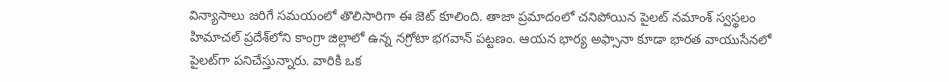విన్యాసాలు జరిగే సమయంలో తొలిసారిగా ఈ జెట్‌ కూలింది. తాజా ప్రమాదంలో చనిపోయిన పైలట్‌ నమాంశ్‌ స్వస్థలం హిమాచల్‌ ప్రదేశ్‌లోని కాంగ్రా జిల్లాలో ఉన్న నగ్రోటా భగవాన్‌ పట్టణం. ఆయన భార్య అఫ్సానా కూడా భారత వాయుసేనలో పైలట్‌గా పనిచేస్తున్నారు. వారికి ఒక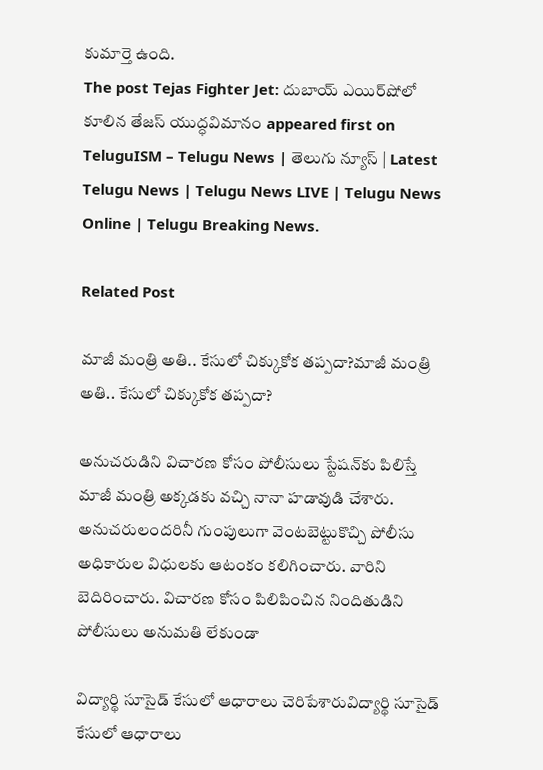కుమార్తె ఉంది.
The post Tejas Fighter Jet: దుబాయ్‌ ఎయిర్‌షోలో కూలిన తేజస్‌ యుద్ధవిమానం appeared first on TeluguISM – Telugu News | తెలుగు న్యూస్ | Latest Telugu News | Telugu News LIVE | Telugu News Online | Telugu Breaking News.

Related Post

మాజీ మంత్రి అతి.. కేసులో చిక్కుకోక తప్పదా?మాజీ మంత్రి అతి.. కేసులో చిక్కుకోక తప్పదా?

అనుచరుడిని విచారణ కోసం పోలీసులు స్టేషన్‌కు పిలిస్తే మాజీ మంత్రి అక్కడకు వచ్చి నానా హడావుడి చేశారు. అనుచరులందరినీ గుంపులుగా వెంటబెట్టుకొచ్చి పోలీసు అధికారుల విధులకు ఆటంకం కలిగించారు. వారిని బెదిరించారు. విచారణ కోసం పిలిపించిన నిందితుడిని పోలీసులు అనుమతి లేకుండా

విద్యార్థి సూసైడ్ కేసులో ఆధారాలు చెరిపేశారువిద్యార్థి సూసైడ్ కేసులో ఆధారాలు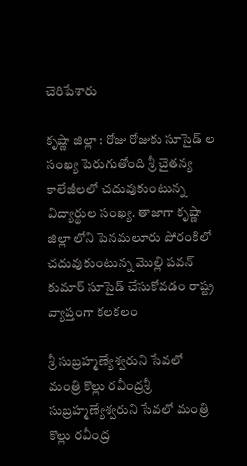చెరిపేశారు

కృష్ణా జిల్లా : రోజు రోజుకు సూసైడ్ ల సంఖ్య పెరుగుతోంది శ్రీ చైత‌న్య కాలేజీల‌లో చ‌దువుకుంటున్న విద్యార్థుల సంఖ్య‌. తాజాగా కృష్ణా జిల్లా లోని పెన‌మ‌లూరు పోరంకిలో చ‌దువుకుంటున్న మొల్లి ప‌వ‌న్ కుమార్ సూసైడ్ చేసుకోవ‌డం రాష్ట్ర వ్యాప్తంగా క‌ల‌క‌లం

శ్రీ సుబ్రహ్మణ్యేశ్వరుని సేవలో మంత్రి కొల్లు రవీంద్రశ్రీ సుబ్రహ్మణ్యేశ్వరుని సేవలో మంత్రి కొల్లు రవీంద్ర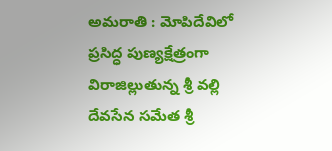అమ‌రాతి : మోపిదేవిలో ప్రసిద్ధ పుణ్యక్షేత్రంగా విరాజిల్లుతున్న శ్రీ వల్లి దేవసేన సమేత శ్రీ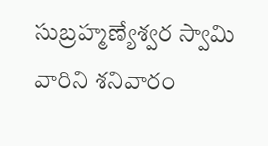సుబ్రహ్మణ్యేశ్వర స్వామి వారిని శ‌నివారం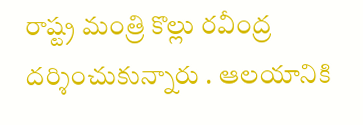రాష్ట్ర మంత్రి కొల్లు రవీంద్ర దర్శించుకున్నారు . ఆలయానికి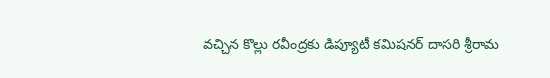వచ్చిన కొల్లు రవీంద్రకు డిప్యూటీ కమిషనర్ దాసరి శ్రీరామ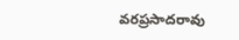వరప్రసాదరావు